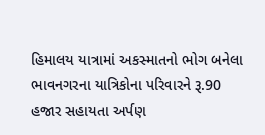હિમાલય યાત્રામાં અકસ્માતનો ભોગ બનેલા ભાવનગરના યાત્રિકોના પરિવારને રૂ.90 હજાર સહાયતા અર્પણ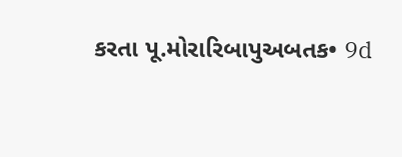કરતા પૂ.મોરારિબાપુઅબતક• 9d